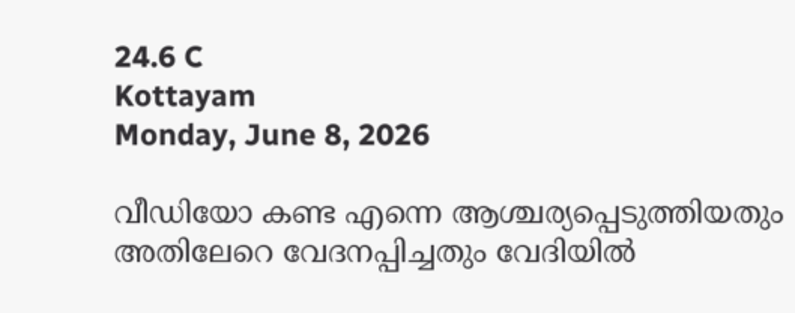24.6 C
Kottayam
Monday, June 8, 2026

വീഡിയോ കണ്ട എന്നെ ആശ്ചര്യപ്പെടുത്തിയതും അതിലേറെ വേദനപ്പിച്ചതും വേദിയില്‍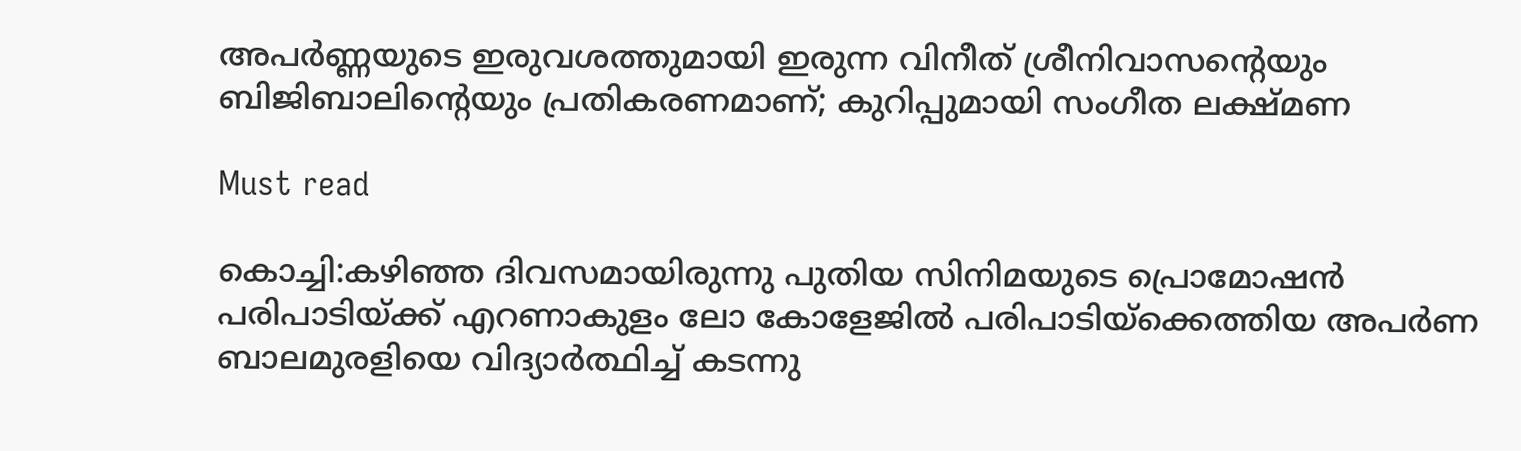അപര്‍ണ്ണയുടെ ഇരുവശത്തുമായി ഇരുന്ന വിനീത് ശ്രീനിവാസന്റെയും ബിജിബാലിന്റെയും പ്രതികരണമാണ്; കുറിപ്പുമായി സംഗീത ലക്ഷ്മണ

Must read

കൊച്ചി:കഴിഞ്ഞ ദിവസമായിരുന്നു പുതിയ സിനിമയുടെ പ്രൊമോഷന്‍ പരിപാടിയ്ക്ക് എറണാകുളം ലോ കോളേജില്‍ പരിപാടിയ്‌ക്കെത്തിയ അപര്‍ണ ബാലമുരളിയെ വിദ്യാര്‍ത്ഥിച്ച് കടന്നു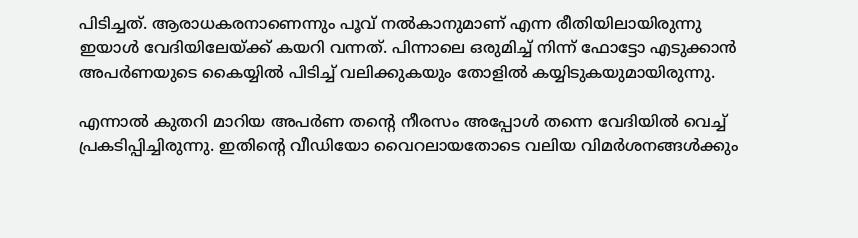പിടിച്ചത്. ആരാധകരനാണെന്നും പൂവ് നല്‍കാനുമാണ് എന്ന രീതിയിലായിരുന്നു ഇയാള്‍ വേദിയിലേയ്ക്ക് കയറി വന്നത്. പിന്നാലെ ഒരുമിച്ച് നിന്ന് ഫോട്ടോ എടുക്കാന്‍ അപര്‍ണയുടെ കൈയ്യില്‍ പിടിച്ച് വലിക്കുകയും തോളില്‍ കയ്യിടുകയുമായിരുന്നു.

എന്നാല്‍ കുതറി മാറിയ അപര്‍ണ തന്റെ നീരസം അപ്പോള്‍ തന്നെ വേദിയില്‍ വെച്ച് പ്രകടിപ്പിച്ചിരുന്നു. ഇതിന്റെ വീഡിയോ വൈറലായതോടെ വലിയ വിമര്‍ശനങ്ങള്‍ക്കും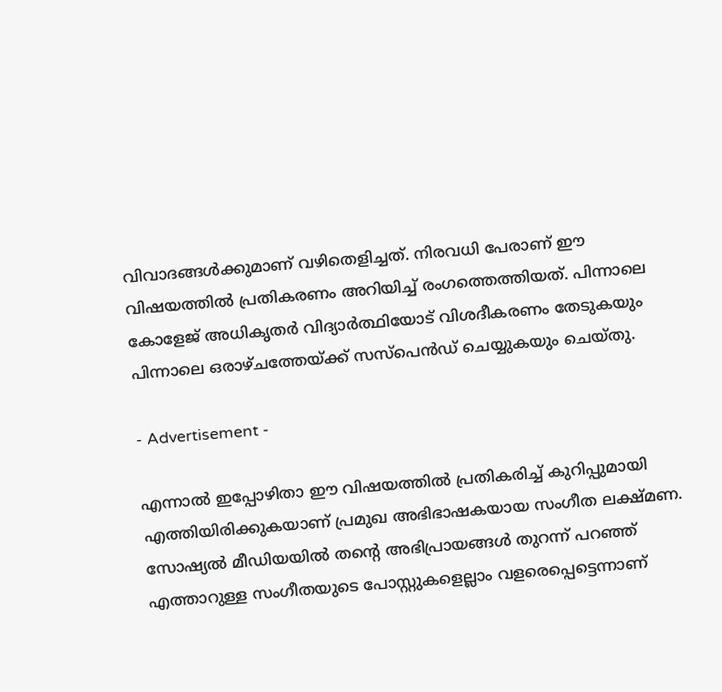വിവാദങ്ങള്‍ക്കുമാണ് വഴിതെളിച്ചത്. നിരവധി പേരാണ് ഈ വിഷയത്തില്‍ പ്രതികരണം അറിയിച്ച് രംഗത്തെത്തിയത്. പിന്നാലെ കോളേജ് അധികൃതര്‍ വിദ്യാര്‍ത്ഥിയോട് വിശദീകരണം തേടുകയും പിന്നാലെ ഒരാഴ്ചത്തേയ്ക്ക് സസ്‌പെന്‍ഡ് ചെയ്യുകയും ചെയ്തു.

- Advertisement -

എന്നാല്‍ ഇപ്പോഴിതാ ഈ വിഷയത്തില്‍ പ്രതികരിച്ച് കുറിപ്പുമായി എത്തിയിരിക്കുകയാണ് പ്രമുഖ അഭിഭാഷകയായ സംഗീത ലക്ഷ്മണ. സോഷ്യല്‍ മീഡിയയില്‍ തന്റെ അഭിപ്രായങ്ങള്‍ തുറന്ന് പറഞ്ഞ് എത്താറുള്ള സംഗീതയുടെ പോസ്റ്റുകളെല്ലാം വളരെപ്പെട്ടെന്നാണ്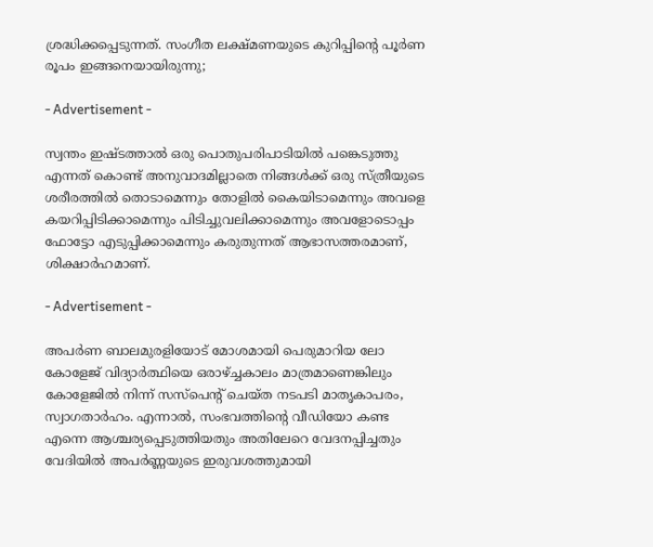ശ്രദ്ധിക്കപ്പെടുന്നത്. സംഗീത ലക്ഷ്മണയുടെ കുറിപ്പിന്റെ പൂര്‍ണ രൂപം ഇങ്ങനെയായിരുന്നു;

- Advertisement -

സ്വന്തം ഇഷ്ടത്താൽ ഒരു പൊതുപരിപാടിയിൽ പങ്കെടുത്തു എന്നത് കൊണ്ട് അനുവാദമില്ലാതെ നിങ്ങൾക്ക് ഒരു സ്ത്രീയുടെ ശരീരത്തിൽ തൊടാമെന്നും തോളിൽ കൈയിടാമെന്നും അവളെ കയറിപ്പിടിക്കാമെന്നും പിടിച്ചുവലിക്കാമെന്നും അവളോടൊപ്പം ഫോട്ടോ എടുപ്പിക്കാമെന്നും കരുതുന്നത് ആഭാസത്തരമാണ്, ശിക്ഷാർഹമാണ്.

- Advertisement -

അപർണ ബാലമുരളിയോട് മോശമായി പെരുമാറിയ ലോ കോളേജ് വിദ്യാർത്ഥിയെ ഒരാഴ്ച്ചകാലം മാത്രമാണെങ്കിലും കോളേജിൽ നിന്ന് സസ്പെന്റ് ചെയ്ത നടപടി മാതൃകാപരം, സ്വാഗതാർഹം. എന്നാൽ, സംഭവത്തിന്റെ വീഡിയോ കണ്ട എന്നെ ആശ്ചര്യപ്പെടുത്തിയതും അതിലേറെ വേദനപ്പിച്ചതും വേദിയിൽ അപർണ്ണയുടെ ഇരുവശത്തുമായി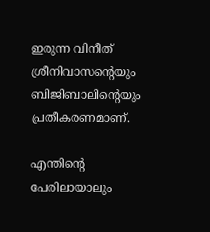ഇരുന്ന വിനീത് ശ്രീനിവാസന്റെയും ബിജിബാലിന്റെയും പ്രതീകരണമാണ്.

എന്തിന്റെ പേരിലായാലും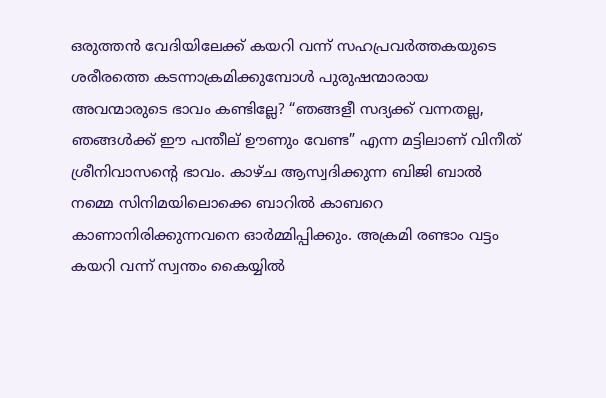ഒരുത്തൻ വേദിയിലേക്ക് കയറി വന്ന് സഹപ്രവർത്തകയുടെ ശരീരത്തെ കടന്നാക്രമിക്കുമ്പോൾ പുരുഷന്മാരായ അവന്മാരുടെ ഭാവം കണ്ടില്ലേ? “ഞങ്ങളീ സദ്യക്ക് വന്നതല്ല, ഞങ്ങൾക്ക് ഈ പന്തീല് ഊണും വേണ്ട” എന്ന മട്ടിലാണ് വിനീത് ശ്രീനിവാസന്റെ ഭാവം. കാഴ്ച ആസ്വദിക്കുന്ന ബിജി ബാൽ നമ്മെ സിനിമയിലൊക്കെ ബാറിൽ കാബറെ കാണാനിരിക്കുന്നവനെ ഓർമ്മിപ്പിക്കും. അക്രമി രണ്ടാം വട്ടം കയറി വന്ന് സ്വന്തം കൈയ്യിൽ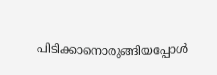പിടിക്കാനൊരുങ്ങിയപ്പോൾ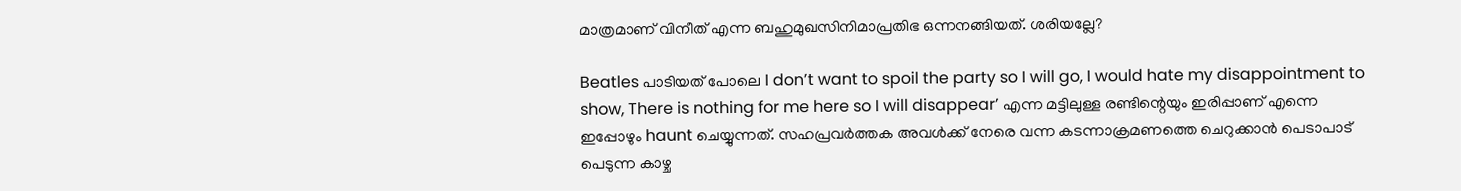മാത്രമാണ് വിനീത് എന്ന ബഹുമുഖസിനിമാപ്രതിഭ ഒന്നനങ്ങിയത്. ശരിയല്ലേ?

Beatles പാടിയത് പോലെ I don’t want to spoil the party so I will go, I would hate my disappointment to show, There is nothing for me here so I will disappear’ എന്ന മട്ടിലുള്ള രണ്ടിന്റെയും ഇരിപ്പാണ് എന്നെ ഇപ്പോഴും haunt ചെയ്യുന്നത്. സഹപ്രവർത്തക അവൾക്ക് നേരെ വന്ന കടന്നാക്രമണത്തെ ചെറുക്കാൻ പെടാപാട് പെടുന്ന കാഴ്ച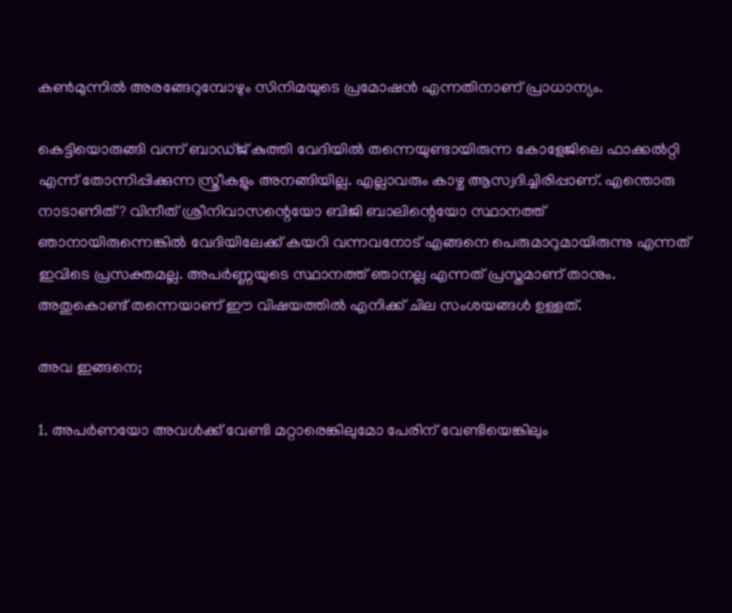കൺമുന്നിൽ അരങ്ങേറുമ്പോഴും സിനിമയുടെ പ്രമോഷൻ എന്നതിനാണ് പ്രാധാന്യം.

കെട്ടിയൊരുങ്ങി വന്ന് ബാഡ്ജ് കുത്തി വേദിയിൽ തന്നെയുണ്ടായിരുന്ന കോളേജിലെ ഫാക്കൽറ്റി എന്ന് തോന്നിപ്പിക്കുന്ന സ്ത്രീകളും അനങ്ങിയില്ല. എല്ലാവരും കാഴ്ച ആസ്വദിച്ചിരിപ്പാണ്. എന്തൊരു നാടാണിത്? വിനീത് ശ്രീനിവാസന്റെയോ ബിജി ബാലിന്റെയോ സ്ഥാനത്ത് ഞാനായിരുന്നെങ്കിൽ വേദിയിലേക്ക് കയറി വന്നവനോട് എങ്ങനെ പെരുമാറുമായിരുന്നു എന്നത് ഇവിടെ പ്രസക്തമല്ല. അപർണ്ണയുടെ സ്ഥാനത്ത് ഞാനല്ല എന്നത് പ്രസ്തമാണ് താനും. അതുകൊണ്ട് തന്നെയാണ് ഈ വിഷയത്തിൽ എനിക്ക് ചില സംശയങ്ങൾ ഉള്ളത്.

അവ ഇങ്ങനെ;

1. അപർണയോ അവൾക്ക് വേണ്ടി മറ്റാരെങ്കിലുമോ പേരിന് വേണ്ടിയെങ്കിലും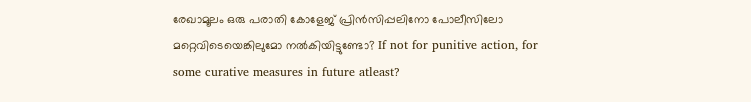രേഖാമൂലം ഒരു പരാതി കോളേജ് പ്രിൻസിപ്പലിനോ പോലീസിലോ മറ്റെവിടെയെങ്കിലുമോ നൽകിയിട്ടുണ്ടോ? If not for punitive action, for some curative measures in future atleast?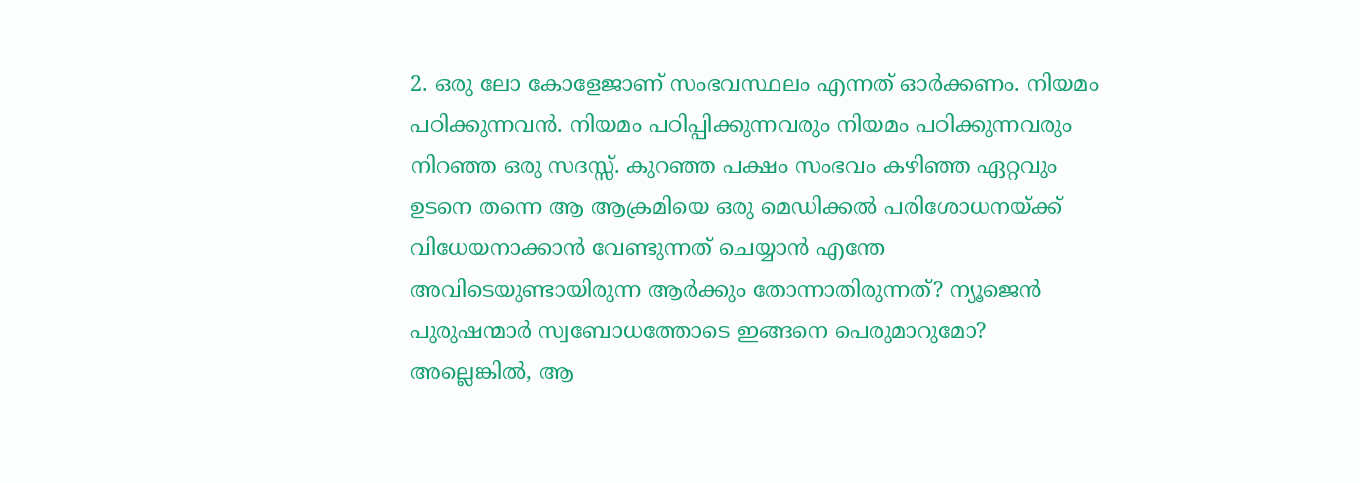2. ഒരു ലോ കോളേജാണ് സംഭവസ്ഥലം എന്നത് ഓർക്കണം. നിയമം പഠിക്കുന്നവൻ. നിയമം പഠിപ്പിക്കുന്നവരും നിയമം പഠിക്കുന്നവരും നിറഞ്ഞ ഒരു സദസ്സ്. കുറഞ്ഞ പക്ഷം സംഭവം കഴിഞ്ഞ ഏറ്റവും ഉടനെ തന്നെ ആ ആക്രമിയെ ഒരു മെഡിക്കൽ പരിശോധനയ്ക്ക് വിധേയനാക്കാൻ വേണ്ടുന്നത് ചെയ്യാൻ എന്തേ അവിടെയുണ്ടായിരുന്ന ആർക്കും തോന്നാതിരുന്നത്? ന്യൂജെൻ പുരുഷന്മാർ സ്വബോധത്തോടെ ഇങ്ങനെ പെരുമാറുമോ? അല്ലെങ്കിൽ, ആ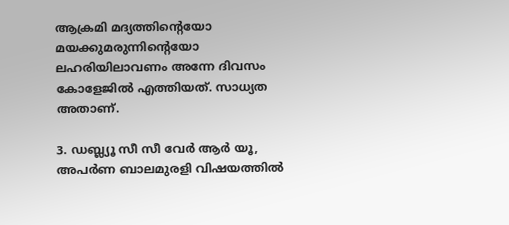ആക്രമി മദ്യത്തിന്റെയോ മയക്കുമരുന്നിന്റെയോ ലഹരിയിലാവണം അന്നേ ദിവസം കോളേജിൽ എത്തിയത്. സാധ്യത അതാണ്.

3. ഡബ്ല്യൂ സീ സീ വേർ ആർ യൂ, അപർണ ബാലമുരളി വിഷയത്തിൽ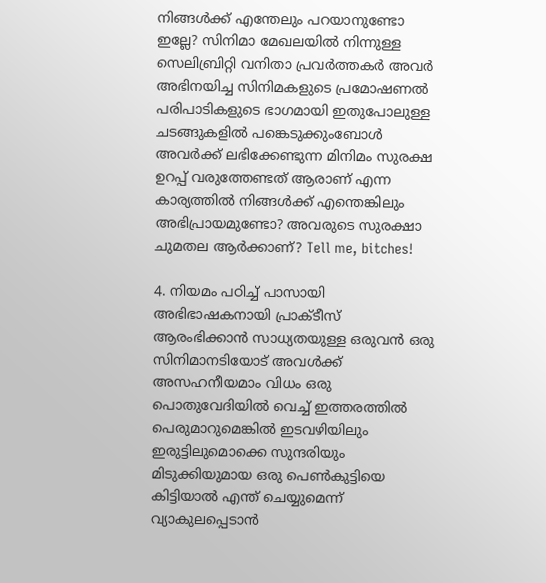നിങ്ങൾക്ക് എന്തേലും പറയാനുണ്ടോ ഇല്ലേ? സിനിമാ മേഖലയിൽ നിന്നുള്ള സെലിബ്രിറ്റി വനിതാ പ്രവർത്തകർ അവർ അഭിനയിച്ച സിനിമകളുടെ പ്രമോഷണൽ പരിപാടികളുടെ ഭാഗമായി ഇതുപോലുള്ള ചടങ്ങുകളിൽ പങ്കെടുക്കുംബോൾ അവർക്ക് ലഭിക്കേണ്ടുന്ന മിനിമം സുരക്ഷ ഉറപ്പ് വരുത്തേണ്ടത് ആരാണ് എന്ന കാര്യത്തിൽ നിങ്ങൾക്ക് എന്തെങ്കിലും അഭിപ്രായമുണ്ടോ? അവരുടെ സുരക്ഷാ ചുമതല ആർക്കാണ്? Tell me, bitches!

4. നിയമം പഠിച്ച് പാസായി അഭിഭാഷകനായി പ്രാക്ടീസ് ആരംഭിക്കാൻ സാധ്യതയുള്ള ഒരുവൻ ഒരു സിനിമാനടിയോട് അവൾക്ക് അസഹനീയമാം വിധം ഒരു പൊതുവേദിയിൽ വെച്ച് ഇത്തരത്തിൽ പെരുമാറുമെങ്കിൽ ഇടവഴിയിലും ഇരുട്ടിലുമൊക്കെ സുന്ദരിയും മിടുക്കിയുമായ ഒരു പെൺകുട്ടിയെ കിട്ടിയാൽ എന്ത് ചെയ്യുമെന്ന് വ്യാകുലപ്പെടാൻ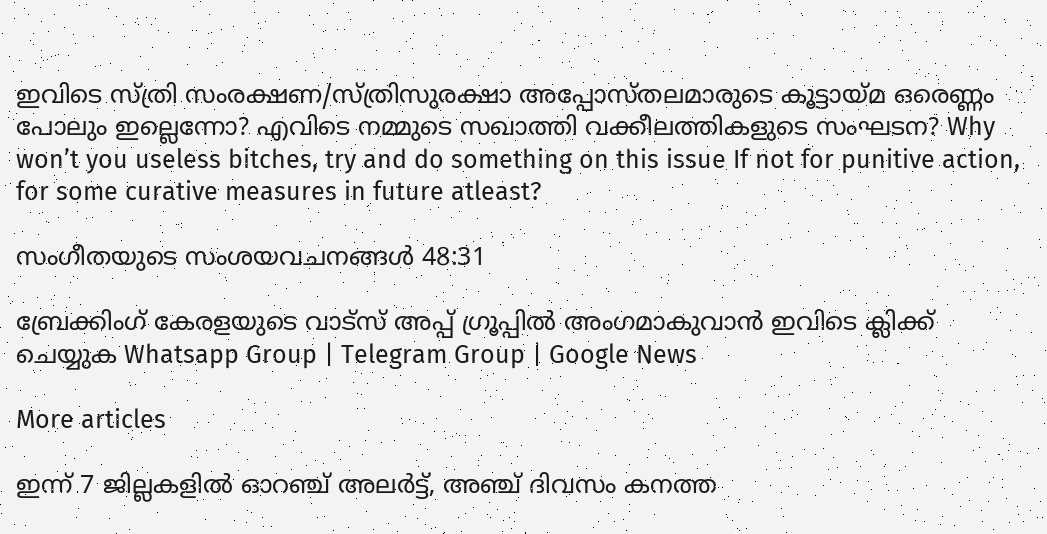ഇവിടെ സ്ത്രി സംരക്ഷണ/സ്ത്രിസുരക്ഷാ അപ്പോസ്തലമാരുടെ കൂട്ടായ്മ ഒരെണ്ണം പോലും ഇല്ലെന്നോ? എവിടെ നമ്മുടെ സഖാത്തി വക്കീലത്തികളുടെ സംഘടന? Why won’t you useless bitches, try and do something on this issue If not for punitive action, for some curative measures in future atleast?

സംഗീതയുടെ സംശയവചനങ്ങൾ 48:31

ബ്രേക്കിംഗ് കേരളയുടെ വാട്സ് അപ്പ് ഗ്രൂപ്പിൽ അംഗമാകുവാൻ ഇവിടെ ക്ലിക്ക് ചെയ്യുക Whatsapp Group | Telegram Group | Google News

More articles

ഇന്ന് 7 ജില്ലകളിൽ ഓറഞ്ച് അലർട്ട്, അഞ്ച് ദിവസം കനത്ത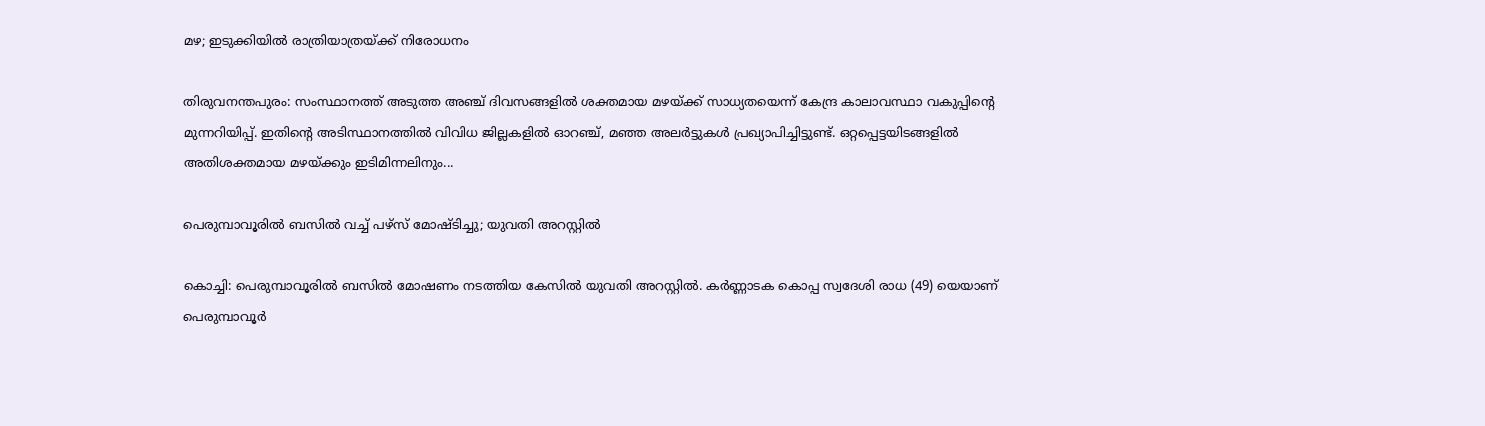മഴ; ഇടുക്കിയിൽ രാത്രിയാത്രയ്ക്ക് നിരോധനം

തിരുവനന്തപുരം: സംസ്ഥാനത്ത് അടുത്ത അഞ്ച് ദിവസങ്ങളിൽ ശക്തമായ മഴയ്ക്ക് സാധ്യതയെന്ന് കേന്ദ്ര കാലാവസ്ഥാ വകുപ്പിന്റെ മുന്നറിയിപ്പ്. ഇതിന്റെ അടിസ്ഥാനത്തിൽ വിവിധ ജില്ലകളിൽ ഓറഞ്ച്, മഞ്ഞ അലർട്ടുകൾ പ്രഖ്യാപിച്ചിട്ടുണ്ട്. ഒറ്റപ്പെട്ടയിടങ്ങളിൽ അതിശക്തമായ മഴയ്ക്കും ഇടിമിന്നലിനും...

പെരുമ്പാവൂരിൽ ബസിൽ വച്ച് പഴ്സ് മോഷ്ടിച്ചു; യുവതി അറസ്റ്റിൽ

കൊച്ചി: പെരുമ്പാവൂരിൽ ബസിൽ മോഷണം നടത്തിയ കേസിൽ യുവതി അറസ്റ്റിൽ. കർണ്ണാടക കൊപ്പ സ്വദേശി രാധ (49) യെയാണ് പെരുമ്പാവൂർ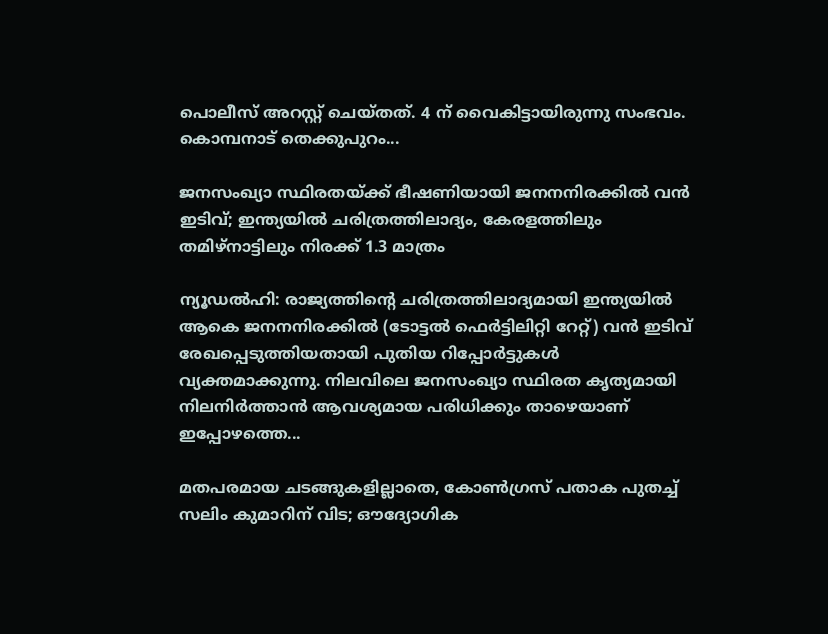പൊലീസ് അറസ്റ്റ് ചെയ്തത്. 4 ന് വൈകിട്ടായിരുന്നു സംഭവം. കൊമ്പനാട് തെക്കുപുറം...

ജനസംഖ്യാ സ്ഥിരതയ്ക്ക് ഭീഷണിയായി ജനനനിരക്കിൽ വൻ ഇടിവ്; ഇന്ത്യയിൽ ചരിത്രത്തിലാദ്യം, കേരളത്തിലും തമിഴ്‌നാട്ടിലും നിരക്ക് 1.3 മാത്രം

ന്യൂഡൽഹി: രാജ്യത്തിന്റെ ചരിത്രത്തിലാദ്യമായി ഇന്ത്യയിൽ ആകെ ജനനനിരക്കിൽ (ടോട്ടൽ ഫെർട്ടിലിറ്റി റേറ്റ്) വൻ ഇടിവ് രേഖപ്പെടുത്തിയതായി പുതിയ റിപ്പോർട്ടുകൾ വ്യക്തമാക്കുന്നു. നിലവിലെ ജനസംഖ്യാ സ്ഥിരത കൃത്യമായി നിലനിർത്താൻ ആവശ്യമായ പരിധിക്കും താഴെയാണ് ഇപ്പോഴത്തെ...

മതപരമായ ചടങ്ങുകളില്ലാതെ, കോൺഗ്രസ് പതാക പുതച്ച് സലിം കുമാറിന് വിട; ഔദ്യോഗിക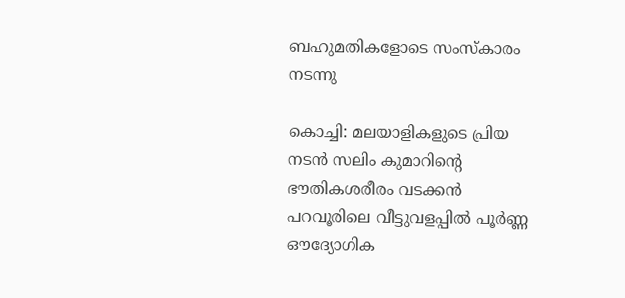ബഹുമതികളോടെ സംസ്കാരം നടന്നു

കൊച്ചി: മലയാളികളുടെ പ്രിയ നടൻ സലിം കുമാറിന്റെ ഭൗതികശരീരം വടക്കൻ പറവൂരിലെ വീട്ടുവളപ്പിൽ പൂർണ്ണ ഔദ്യോഗിക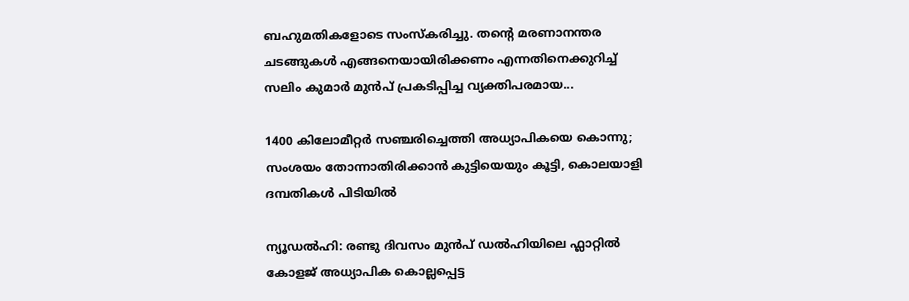ബഹുമതികളോടെ സംസ്കരിച്ചു. തന്റെ മരണാനന്തര ചടങ്ങുകൾ എങ്ങനെയായിരിക്കണം എന്നതിനെക്കുറിച്ച് സലിം കുമാർ മുൻപ് പ്രകടിപ്പിച്ച വ്യക്തിപരമായ...

1400 കിലോമീറ്റർ സഞ്ചരിച്ചെത്തി അധ്യാപികയെ കൊന്നു; സംശയം തോന്നാതിരിക്കാൻ കുട്ടിയെയും കൂട്ടി, കൊലയാളി ദമ്പതികൾ പിടിയിൽ

ന്യൂഡൽഹി: രണ്ടു ദിവസം മുൻപ് ഡൽഹിയിലെ ഫ്ലാറ്റിൽ കോളജ് അധ്യാപിക കൊല്ലപ്പെട്ട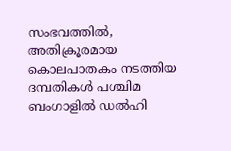സംഭവത്തിൽ, അതിക്രൂരമായ കൊലപാതകം നടത്തിയ ദമ്പതികൾ പശ്ചിമ ബംഗാളിൽ ഡൽഹി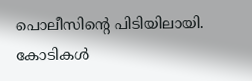പൊലീസിന്റെ പിടിയിലായി. കോടികൾ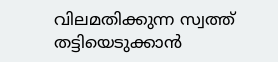വിലമതിക്കുന്ന സ്വത്ത് തട്ടിയെടുക്കാൻ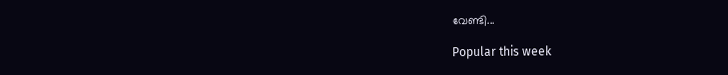വേണ്ടി...

Popular this week